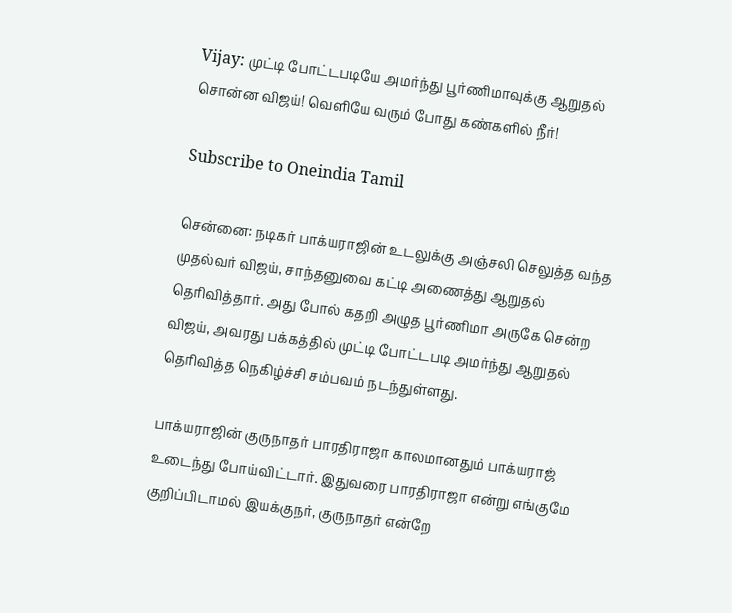Vijay: முட்டி போட்டபடியே அமர்ந்து பூர்ணிமாவுக்கு ஆறுதல் சொன்ன விஜய்! வெளியே வரும் போது கண்களில் நீர்!

Subscribe to Oneindia Tamil

சென்னை: நடிகர் பாக்யராஜின் உடலுக்கு அஞ்சலி செலுத்த வந்த முதல்வர் விஜய், சாந்தனுவை கட்டி அணைத்து ஆறுதல் தெரிவித்தார். அது போல் கதறி அழுத பூர்ணிமா அருகே சென்ற விஜய், அவரது பக்கத்தில் முட்டி போட்டபடி அமர்ந்து ஆறுதல் தெரிவித்த நெகிழ்ச்சி சம்பவம் நடந்துள்ளது.

பாக்யராஜின் குருநாதர் பாரதிராஜா காலமானதும் பாக்யராஜ் உடைந்து போய்விட்டார். இதுவரை பாரதிராஜா என்று எங்குமே குறிப்பிடாமல் இயக்குநர், குருநாதர் என்றே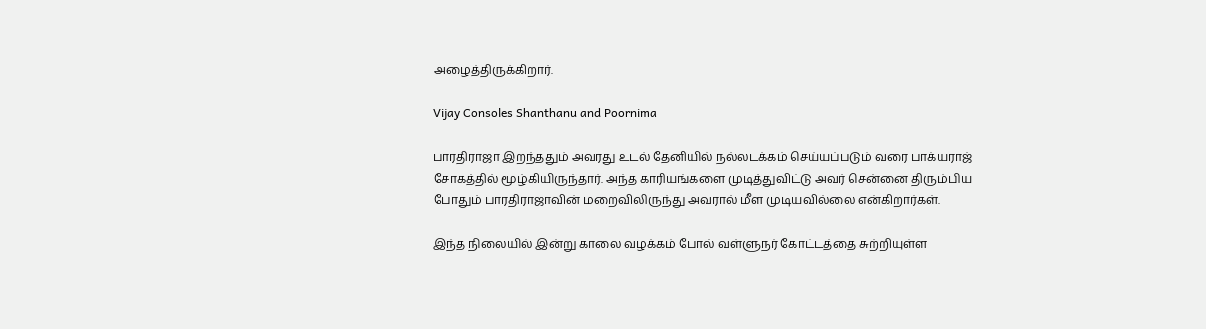அழைத்திருக்கிறார்.

Vijay Consoles Shanthanu and Poornima

பாரதிராஜா இறந்ததும் அவரது உடல் தேனியில் நல்லடக்கம் செய்யப்படும் வரை பாக்யராஜ் சோகத்தில் மூழ்கியிருந்தார். அந்த காரியங்களை முடித்துவிட்டு அவர் சென்னை திரும்பிய போதும் பாரதிராஜாவின் மறைவிலிருந்து அவரால் மீள முடியவில்லை என்கிறார்கள்.

இந்த நிலையில் இன்று காலை வழக்கம் போல் வள்ளுநர் கோட்டத்தை சுற்றியுள்ள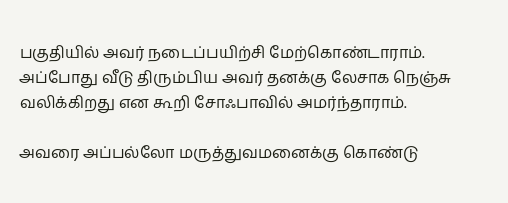பகுதியில் அவர் நடைப்பயிற்சி மேற்கொண்டாராம். அப்போது வீடு திரும்பிய அவர் தனக்கு லேசாக நெஞ்சு வலிக்கிறது என கூறி சோஃபாவில் அமர்ந்தாராம்.

அவரை அப்பல்லோ மருத்துவமனைக்கு கொண்டு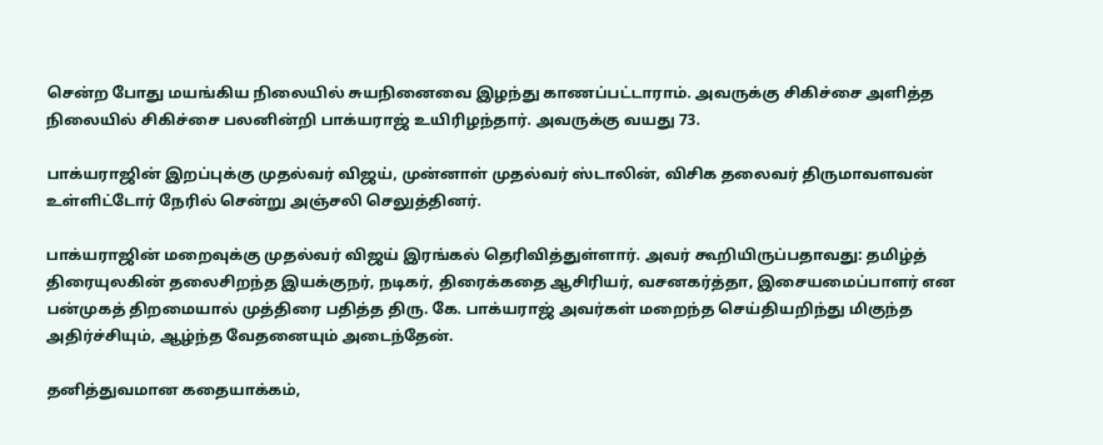சென்ற போது மயங்கிய நிலையில் சுயநினைவை இழந்து காணப்பட்டாராம். அவருக்கு சிகிச்சை அளித்த நிலையில் சிகிச்சை பலனின்றி பாக்யராஜ் உயிரிழந்தார். அவருக்கு வயது 73.

பாக்யராஜின் இறப்புக்கு முதல்வர் விஜய், முன்னாள் முதல்வர் ஸ்டாலின், விசிக தலைவர் திருமாவளவன் உள்ளிட்டோர் நேரில் சென்று அஞ்சலி செலுத்தினர்.

பாக்யராஜின் மறைவுக்கு முதல்வர் விஜய் இரங்கல் தெரிவித்துள்ளார். அவர் கூறியிருப்பதாவது: தமிழ்த் திரையுலகின் தலைசிறந்த இயக்குநர், நடிகர், திரைக்கதை ஆசிரியர், வசனகர்த்தா, இசையமைப்பாளர் என பன்முகத் திறமையால் முத்திரை பதித்த திரு. கே. பாக்யராஜ் அவர்கள் மறைந்த செய்தியறிந்து மிகுந்த அதிர்ச்சியும், ஆழ்ந்த வேதனையும் அடைந்தேன்.

தனித்துவமான கதையாக்கம்,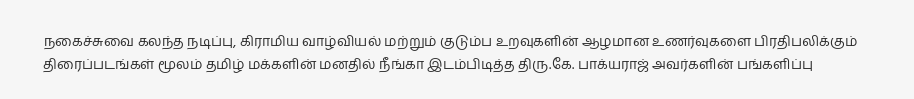நகைச்சுவை கலந்த நடிப்பு, கிராமிய வாழ்வியல் மற்றும் குடும்ப உறவுகளின் ஆழமான உணர்வுகளை பிரதிபலிக்கும் திரைப்படங்கள் மூலம் தமிழ் மக்களின் மனதில் நீங்கா இடம்பிடித்த திரு.கே. பாக்யராஜ் அவர்களின் பங்களிப்பு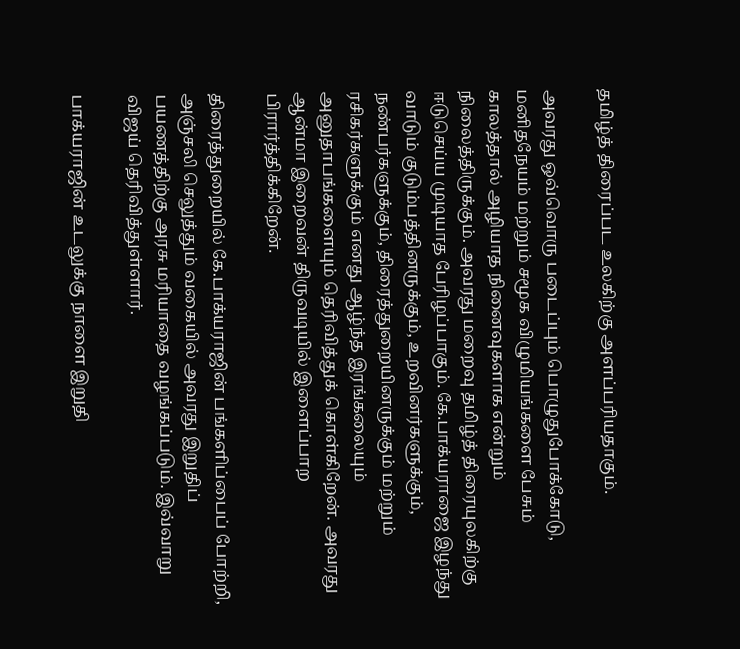தமிழ்த் திரைப்பட உலகிற்கு அளப்பரியதாகும்.

அவரது ஒவ்வொரு படைப்பும் பொழுதுபோக்கோடு, மனிதநேயம் மற்றும் சமூக விழுமியங்களை பேசும் காலத்தால் அழியாத நினைவுகளாக என்றும் நிலைத்திருக்கும். அவரது மறைவு தமிழ்த் திரையுலகிற்கு ஈடுசெய்ய முடியாத பேரிழப்பாகும். கே.பாக்யராஜை இழந்து வாடும் குடும்பத்தினருக்கும், உறவினர்களுக்கும், நண்பர்களுக்கும், திரைத்துறையினருக்கும் மற்றும் ரசிகர்களுக்கும் எனது ஆழ்ந்த இரங்கலையும் அனுதாபங்களையும் தெரிவித்துக் கொள்கிறேன். அவரது ஆன்மா இறைவன் திருவடியில் இளைப்பாற பிரார்த்திக்கிறேன்.

திரைத்துறையில் கே.பாக்யராஜின் பங்களிப்பைப் போற்றி, அஞ்சலி செலுத்தும் வகையில் அவரது இறுதிப் பயணத்திற்கு அரசு மரியாதை வழங்கப்படும். இவ்வாறு விஜய் தெரிவித்துள்ளார்.

பாக்யராஜின் உடலுக்கு நாளை இறுதி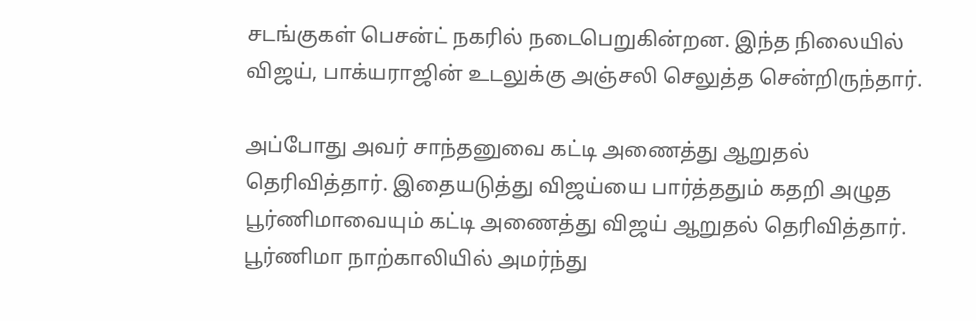சடங்குகள் பெசன்ட் நகரில் நடைபெறுகின்றன. இந்த நிலையில் விஜய், பாக்யராஜின் உடலுக்கு அஞ்சலி செலுத்த சென்றிருந்தார்.

அப்போது அவர் சாந்தனுவை கட்டி அணைத்து ஆறுதல் தெரிவித்தார். இதையடுத்து விஜய்யை பார்த்ததும் கதறி அழுத பூர்ணிமாவையும் கட்டி அணைத்து விஜய் ஆறுதல் தெரிவித்தார். பூர்ணிமா நாற்காலியில் அமர்ந்து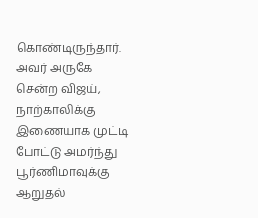கொண்டிருந்தார். அவர் அருகே சென்ற விஜய், நாற்காலிக்கு இணையாக முட்டி போட்டு அமர்ந்து பூர்ணிமாவுக்கு ஆறுதல்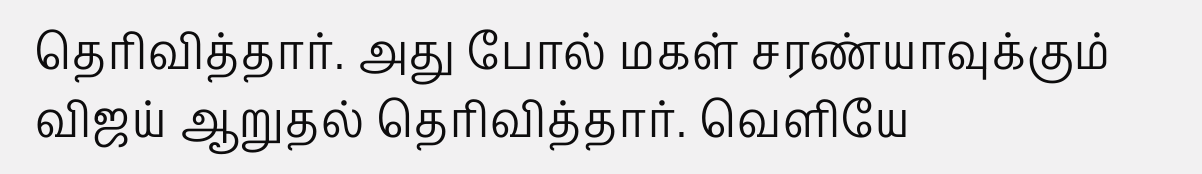தெரிவித்தார். அது போல் மகள் சரண்யாவுக்கும் விஜய் ஆறுதல் தெரிவித்தார். வெளியே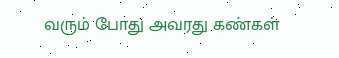வரும் போது அவரது கண்கள்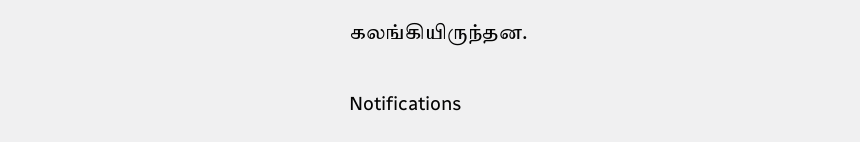கலங்கியிருந்தன.

Notifications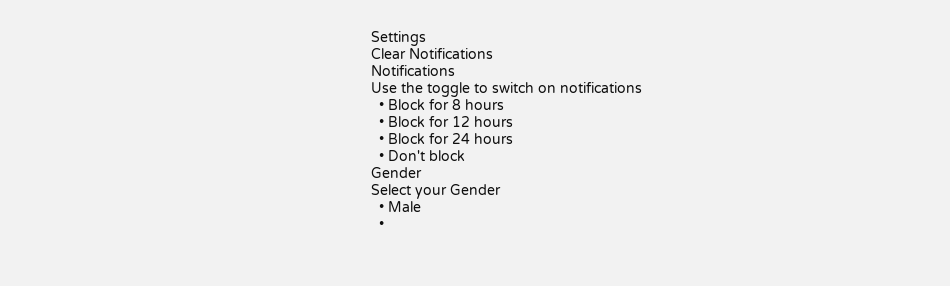Settings
Clear Notifications
Notifications
Use the toggle to switch on notifications
  • Block for 8 hours
  • Block for 12 hours
  • Block for 24 hours
  • Don't block
Gender
Select your Gender
  • Male
  •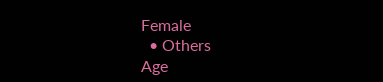Female
  • Others
Age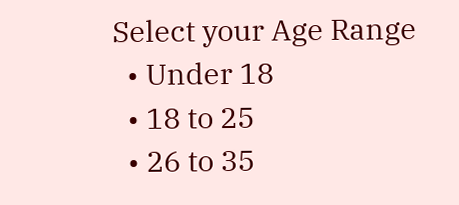Select your Age Range
  • Under 18
  • 18 to 25
  • 26 to 35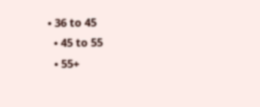• 36 to 45
  • 45 to 55
  • 55+